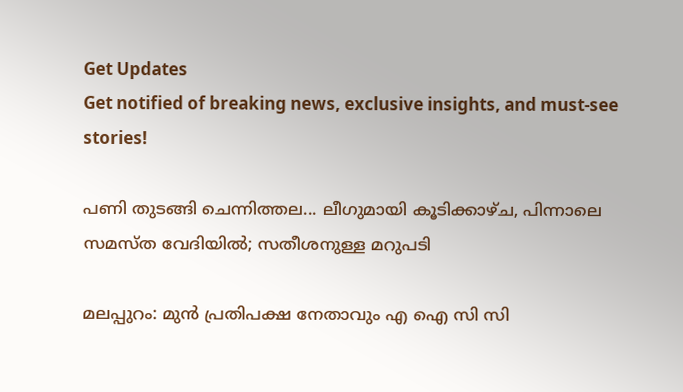Get Updates
Get notified of breaking news, exclusive insights, and must-see stories!

പണി തുടങ്ങി ചെന്നിത്തല... ലീഗുമായി കൂടിക്കാഴ്ച, പിന്നാലെ സമസ്ത വേദിയില്‍; സതീശനുള്ള മറുപടി

മലപ്പുറം: മുന്‍ പ്രതിപക്ഷ നേതാവും എ ഐ സി സി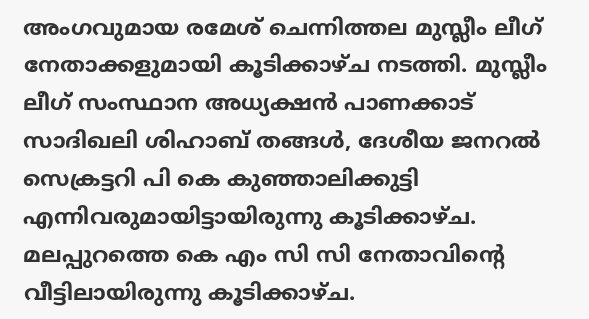അംഗവുമായ രമേശ് ചെന്നിത്തല മുസ്ലീം ലീഗ് നേതാക്കളുമായി കൂടിക്കാഴ്ച നടത്തി. മുസ്ലീം ലീഗ് സംസ്ഥാന അധ്യക്ഷന്‍ പാണക്കാട് സാദിഖലി ശിഹാബ് തങ്ങള്‍, ദേശീയ ജനറല്‍ സെക്രട്ടറി പി കെ കുഞ്ഞാലിക്കുട്ടി എന്നിവരുമായിട്ടായിരുന്നു കൂടിക്കാഴ്ച. മലപ്പുറത്തെ കെ എം സി സി നേതാവിന്റെ വീട്ടിലായിരുന്നു കൂടിക്കാഴ്ച.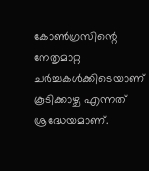കോണ്‍ഗ്രസിന്റെ നേതൃമാറ്റ ചര്‍ച്ചകള്‍ക്കിടെയാണ് കൂടിക്കാഴ്ച എന്നത് ശ്രദ്ധേയമാണ്.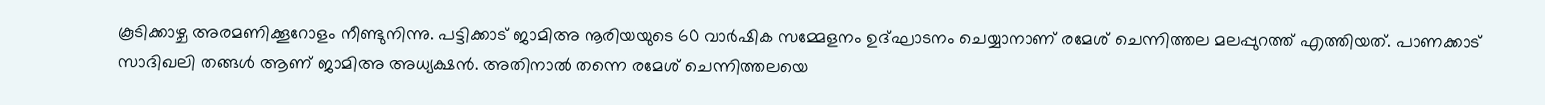കൂടിക്കാഴ്ച അരമണിക്കൂറോളം നീണ്ടുനിന്നു. പട്ടിക്കാട് ജാമിഅ നൂരിയയുടെ 60 വാര്‍ഷിക സമ്മേളനം ഉദ്ഘാടനം ചെയ്യാനാണ് രമേശ് ചെന്നിത്തല മലപ്പുറത്ത് എത്തിയത്. പാണക്കാട് സാദിഖലി തങ്ങള്‍ ആണ് ജാമിഅ അധ്യക്ഷന്‍. അതിനാല്‍ തന്നെ രമേശ് ചെന്നിത്തലയെ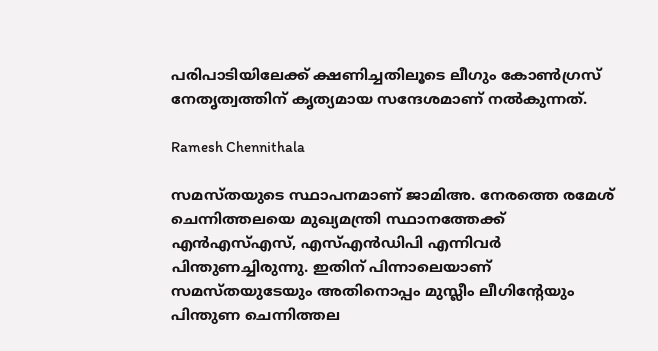പരിപാടിയിലേക്ക് ക്ഷണിച്ചതിലൂടെ ലീഗും കോണ്‍ഗ്രസ് നേതൃത്വത്തിന് കൃത്യമായ സന്ദേശമാണ് നല്‍കുന്നത്.

Ramesh Chennithala

സമസ്തയുടെ സ്ഥാപനമാണ് ജാമിഅ. നേരത്തെ രമേശ് ചെന്നിത്തലയെ മുഖ്യമന്ത്രി സ്ഥാനത്തേക്ക് എന്‍എസ്എസ്, എസ്എന്‍ഡിപി എന്നിവര്‍ പിന്തുണച്ചിരുന്നു. ഇതിന് പിന്നാലെയാണ് സമസ്തയുടേയും അതിനൊപ്പം മുസ്ലീം ലീഗിന്റേയും പിന്തുണ ചെന്നിത്തല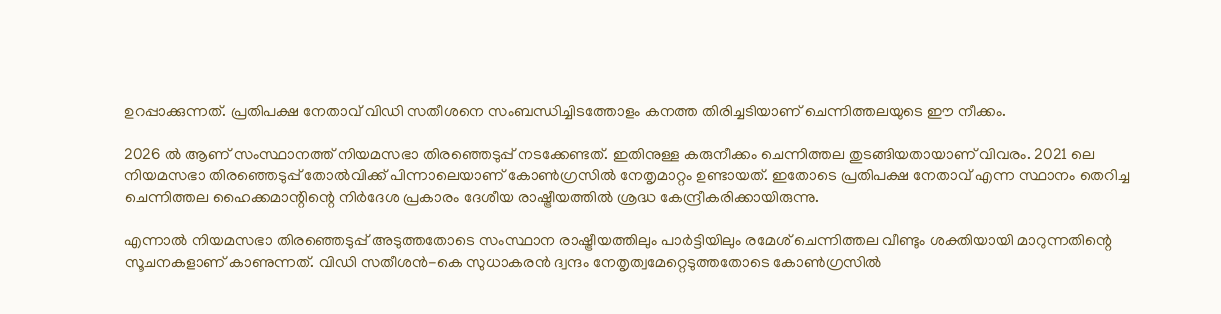ഉറപ്പാക്കുന്നത്. പ്രതിപക്ഷ നേതാവ് വിഡി സതീശനെ സംബന്ധിച്ചിടത്തോളം കനത്ത തിരിച്ചടിയാണ് ചെന്നിത്തലയുടെ ഈ നീക്കം.

2026 ല്‍ ആണ് സംസ്ഥാനത്ത് നിയമസഭാ തിരഞ്ഞെടുപ്പ് നടക്കേണ്ടത്. ഇതിനുള്ള കരുനീക്കം ചെന്നിത്തല തുടങ്ങിയതായാണ് വിവരം. 2021 ലെ നിയമസഭാ തിരഞ്ഞെടുപ്പ് തോല്‍വിക്ക് പിന്നാലെയാണ് കോണ്‍ഗ്രസില്‍ നേതൃമാറ്റം ഉണ്ടായത്. ഇതോടെ പ്രതിപക്ഷ നേതാവ് എന്ന സ്ഥാനം തെറിച്ച ചെന്നിത്തല ഹൈക്കമാന്റിന്റെ നിര്‍ദേശ പ്രകാരം ദേശീയ രാഷ്ട്രീയത്തില്‍ ശ്രദ്ധ കേന്ദ്രീകരിക്കായിരുന്നു.

എന്നാല്‍ നിയമസഭാ തിരഞ്ഞെടുപ്പ് അടുത്തതോടെ സംസ്ഥാന രാഷ്ട്രീയത്തിലും പാര്‍ട്ടിയിലും രമേശ് ചെന്നിത്തല വീണ്ടും ശക്തിയായി മാറുന്നതിന്റെ സൂചനകളാണ് കാണുന്നത്. വിഡി സതീശന്‍-കെ സുധാകരന്‍ ദ്വന്ദം നേതൃത്വമേറ്റെടുത്തതോടെ കോണ്‍ഗ്രസില്‍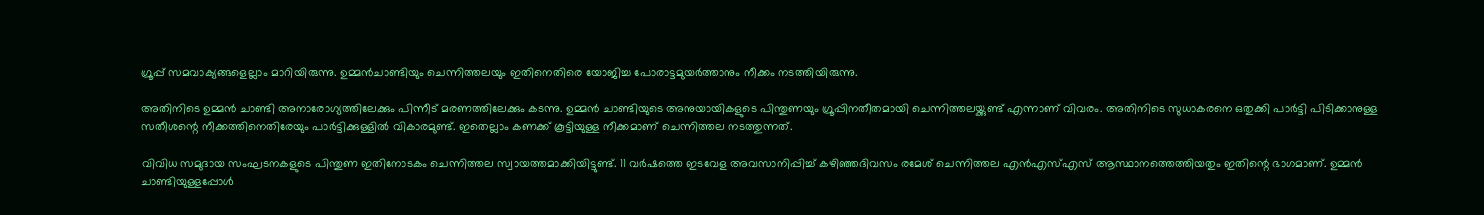ഗ്രൂപ്പ് സമവാക്യങ്ങളെല്ലാം മാറിയിരുന്നു. ഉമ്മന്‍ചാണ്ടിയും ചെന്നിത്തലയും ഇതിനെതിരെ യോജിച്ച പോരാട്ടമുയര്‍ത്താനും നീക്കം നടത്തിയിരുന്നു.

അതിനിടെ ഉമ്മന്‍ ചാണ്ടി അനാരോഗ്യത്തിലേക്കും പിന്നീട് മരണത്തിലേക്കും കടന്നു. ഉമ്മന്‍ ചാണ്ടിയുടെ അനുയായികളുടെ പിന്തുണയും ഗ്രൂപ്പിനതീതമായി ചെന്നിത്തലയ്ക്കുണ്ട് എന്നാണ് വിവരം. അതിനിടെ സുധാകരനെ ഒതുക്കി പാര്‍ട്ടി പിടിക്കാനുള്ള സതീശന്റെ നീക്കത്തിനെതിരേയും പാര്‍ട്ടിക്കുള്ളില്‍ വികാരമുണ്ട്. ഇതെല്ലാം കണക്ക് കൂട്ടിയുള്ള നീക്കമാണ് ചെന്നിത്തല നടത്തുന്നത്.

വിവിധ സമുദായ സംഘടനകളുടെ പിന്തുണ ഇതിനോടകം ചെന്നിത്തല സ്വായത്തമാക്കിയിട്ടുണ്ട്. 11 വര്‍ഷത്തെ ഇടവേള അവസാനിപ്പിച്ച് കഴിഞ്ഞദിവസം രമേശ് ചെന്നിത്തല എന്‍എസ്എസ് ആസ്ഥാനത്തെത്തിയതും ഇതിന്റെ ഭാഗമാണ്. ഉമ്മന്‍ ചാണ്ടിയുള്ളപ്പോള്‍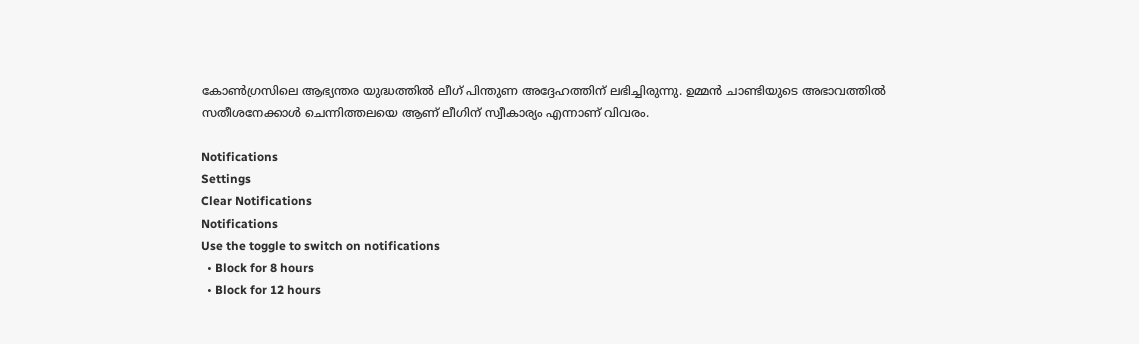കോണ്‍ഗ്രസിലെ ആഭ്യന്തര യുദ്ധത്തില്‍ ലീഗ് പിന്തുണ അദ്ദേഹത്തിന് ലഭിച്ചിരുന്നു. ഉമ്മന്‍ ചാണ്ടിയുടെ അഭാവത്തില്‍ സതീശനേക്കാള്‍ ചെന്നിത്തലയെ ആണ് ലീഗിന് സ്വീകാര്യം എന്നാണ് വിവരം.

Notifications
Settings
Clear Notifications
Notifications
Use the toggle to switch on notifications
  • Block for 8 hours
  • Block for 12 hours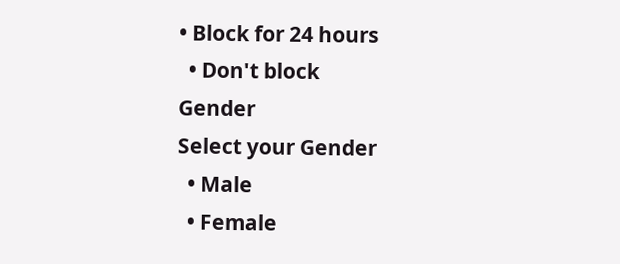• Block for 24 hours
  • Don't block
Gender
Select your Gender
  • Male
  • Female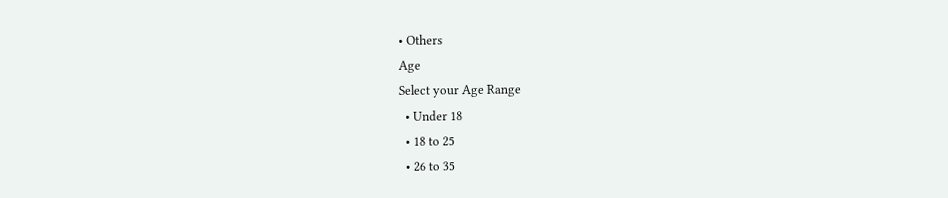• Others
Age
Select your Age Range
  • Under 18
  • 18 to 25
  • 26 to 35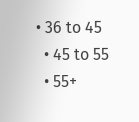• 36 to 45
  • 45 to 55
  • 55+